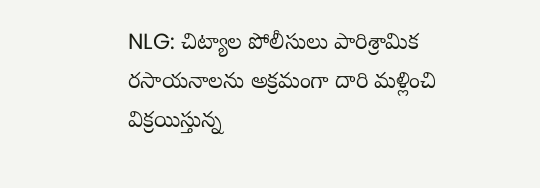NLG: చిట్యాల పోలీసులు పారిశ్రామిక రసాయనాలను అక్రమంగా దారి మళ్లించి విక్రయిస్తున్న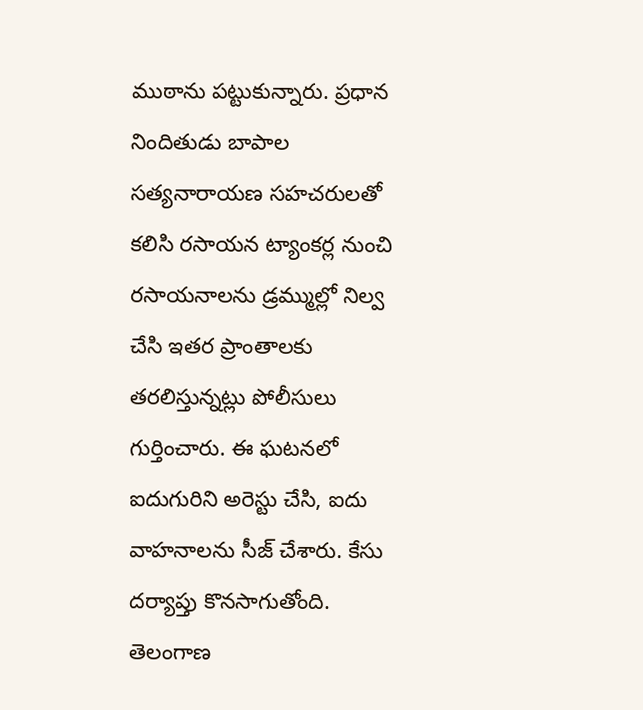ముఠాను పట్టుకున్నారు. ప్రధాన నిందితుడు బాపాల సత్యనారాయణ సహచరులతో కలిసి రసాయన ట్యాంకర్ల నుంచి రసాయనాలను డ్రమ్ముల్లో నిల్వ చేసి ఇతర ప్రాంతాలకు తరలిస్తున్నట్లు పోలీసులు గుర్తించారు. ఈ ఘటనలో ఐదుగురిని అరెస్టు చేసి, ఐదు వాహనాలను సీజ్ చేశారు. కేసు దర్యాప్తు కొనసాగుతోంది.
తెలంగాణ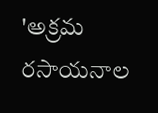'అక్రమ రసాయనాల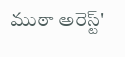ముఠా అరెస్ట్'